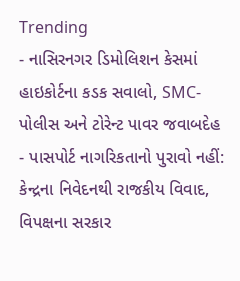Trending
- નાસિરનગર ડિમોલિશન કેસમાં હાઇકોર્ટના કડક સવાલો, SMC-પોલીસ અને ટોરેન્ટ પાવર જવાબદેહ
- પાસપોર્ટ નાગરિકતાનો પુરાવો નહીં: કેન્દ્રના નિવેદનથી રાજકીય વિવાદ, વિપક્ષના સરકાર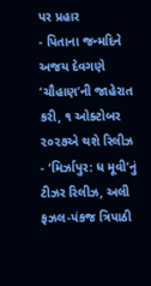પર પ્રહાર
- પિતાના જન્મદિને અજય દેવગણે ‘ચૌહાણ’ની જાહેરાત કરી, ૧ ઓક્ટોબર ૨૦૨૭એ થશે રિલીઝ
- ‘મિર્ઝાપુર: ધ મૂવી’નું ટીઝર રિલીઝ, અલી ફઝલ-પંકજ ત્રિપાઠી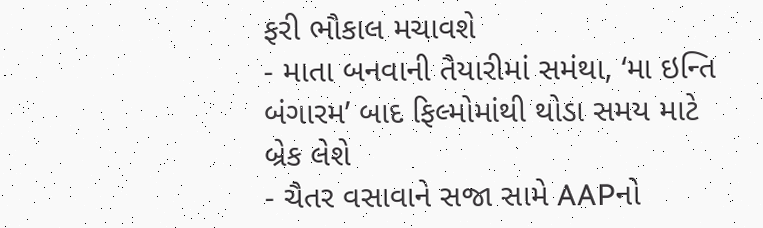ફરી ભૌકાલ મચાવશે
- માતા બનવાની તૈયારીમાં સમંથા, ‘મા ઇન્તિ બંગારમ’ બાદ ફિલ્મોમાંથી થોડા સમય માટે બ્રેક લેશે
- ચૈતર વસાવાને સજા સામે AAPનો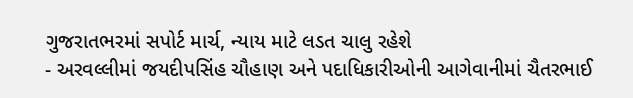ગુજરાતભરમાં સપોર્ટ માર્ચ, ન્યાય માટે લડત ચાલુ રહેશે
- અરવલ્લીમાં જયદીપસિંહ ચૌહાણ અને પદાધિકારીઓની આગેવાનીમાં ચૈતરભાઈ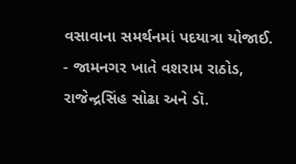વસાવાના સમર્થનમાં પદયાત્રા યોજાઈ.
- જામનગર ખાતે વશરામ રાઠોડ, રાજેન્દ્રસિંહ સોઢા અને ડૉ.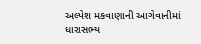અલ્પેશ મકવાણાની આગેવાનીમાં ધારાસભ્ય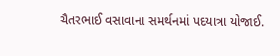ચૈતરભાઈ વસાવાના સમર્થનમાં પદયાત્રા યોજાઈ.